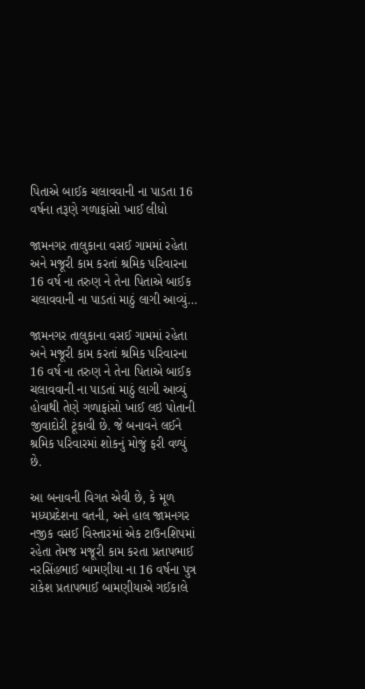પિતાએ બાઈક ચલાવવાની ના પાડતા 16 વર્ષના તરૂણે ગળાફાંસો ખાઈ લીધો

જામનગર તાલુકાના વસઈ ગામમાં રહેતા અને મજૂરી કામ કરતાં શ્રમિક પરિવારના 16 વર્ષ ના તરુણ ને તેના પિતાએ બાઈક ચલાવવાની ના પાડતાં માઠું લાગી આવ્યું…

જામનગર તાલુકાના વસઈ ગામમાં રહેતા અને મજૂરી કામ કરતાં શ્રમિક પરિવારના 16 વર્ષ ના તરુણ ને તેના પિતાએ બાઈક ચલાવવાની ના પાડતાં માઠું લાગી આવ્યું હોવાથી તેણે ગળાફાંસો ખાઈ લઇ પોતાની જીવાદોરી ટૂંકાવી છે. જે બનાવને લઈને શ્રમિક પરિવારમાં શોકનું મોજું ફરી વળ્યું છે.

આ બનાવની વિગત એવી છે, કે મૂળ મધ્યપ્રદેશના વતની, અને હાલ જામનગર નજીક વસઈ વિસ્તારમાં એક ટાઉનશિપમાં રહેતા તેમજ મજૂરી કામ કરતા પ્રતાપભાઈ નરસિંહભાઈ બામણીયા ના 16 વર્ષના પુત્ર રાકેશ પ્રતાપભાઈ બામણીયાએ ગઈકાલે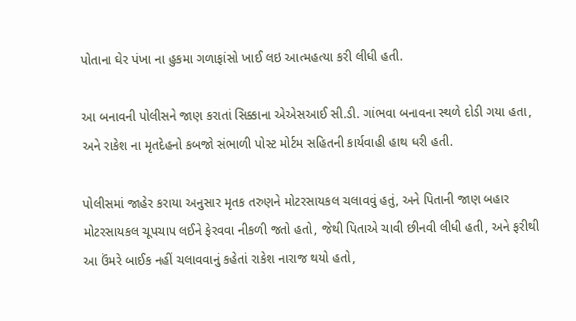પોતાના ઘેર પંખા ના હુકમા ગળાફાંસો ખાઈ લઇ આત્મહત્યા કરી લીધી હતી.

આ બનાવની પોલીસને જાણ કરાતાં સિક્કાના એએસઆઈ સી.ડી. ગાંભવા બનાવના સ્થળે દોડી ગયા હતા, અને રાકેશ ના મૃતદેહનો કબજો સંભાળી પોસ્ટ મોર્ટમ સહિતની કાર્યવાહી હાથ ધરી હતી.

પોલીસમાં જાહેર કરાયા અનુસાર મૃતક તરુણને મોટરસાયકલ ચલાવવું હતું, અને પિતાની જાણ બહાર મોટરસાયકલ ચૂપચાપ લઈને ફેરવવા નીકળી જતો હતો, જેથી પિતાએ ચાવી છીનવી લીધી હતી, અને ફરીથી આ ઉંમરે બાઈક નહીં ચલાવવાનું કહેતાં રાકેશ નારાજ થયો હતો,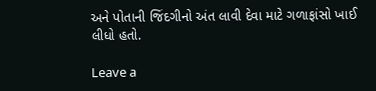અને પોતાની જિંદગીનો અંત લાવી દેવા માટે ગળાફાંસો ખાઈ લીધો હતો.

Leave a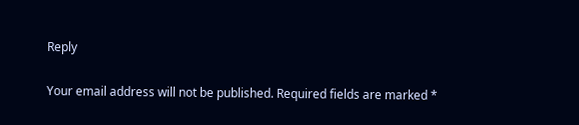Reply

Your email address will not be published. Required fields are marked *